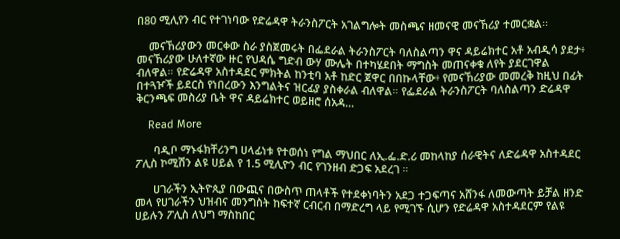በ80 ሚሊየን ብር የተገነባው የድሬዳዋ ትራንስፖርት አገልግሎት መስጫና ዘመናዊ መናኸሪያ ተመርቋል፡፡

    መናኸሪያውን መርቀው ስራ ያስጀመሩት በፌደራል ትራንስፖርት ባለስልጣን ዋና ዳይሬክተር አቶ አብዲሳ ያደታ፥ መናኸሪያው ሁለተኛው ዙር የህዳሴ ግድብ ውሃ ሙሌት በተካሄደበት ማግስት መጠናቀቁ ለየት ያደርገዋል ብለዋል። የድሬዳዋ አስተዳደር ምክትል ከንቲባ አቶ ከድር ጀዋር በበኩላቸው፥ የመናኸሪያው መመረቅ ከዚህ በፊት በተጓዦች ይደርስ የነበረውን እንግልትና ዝርፊያ ያስቀራል ብለዋል። የፌደራል ትራንስፖርት ባለስልጣን ድሬዳዋ ቅርንጫፍ መስሪያ ቤት ዋና ዳይሬክተር ወይዘሮ ሰአዳ…

    Read More

      ባዲቦ ማኑፋክቸሪንግ ሀላፊነቱ የተወሰነ የግል ማህበር ለኢ.ፌ.ድ.ሪ መከላከያ ሰራዊትና ለድሬዳዋ አስተዳደር ፖሊስ ኮሚሽን ልዩ ሀይል የ 1.5 ሚሊዮን ብር የገንዘብ ድጋፍ አደረገ ።

      ሀገራችን ኢትዮጲያ በውጪና በውስጥ ጠላቶች የተደቀነባትን አደጋ ተጋፍጣና አሸንፋ ለመውጣት ይቻል ዘንድ መላ የሀገራችን ህዝብና መንግስት ከፍተኛ ርብርብ በማድረግ ላይ የሚገኙ ሲሆን የድሬዳዋ አስተዳደርም የልዩ ሀይሉን ፖሊስ ለህግ ማስከበር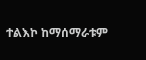ተልእኮ ከማሰማራቱም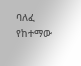ባለፈ የከተማው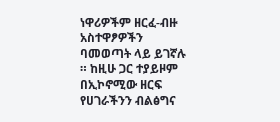ነዋሪዎችም ዘርፈ-ብዙ አስተዋፆዎችን ባመወጣት ላይ ይገኛሉ ። ከዚሁ ጋር ተያይዞም በኢኮኖሚው ዘርፍ የሀገራችንን ብልፅግና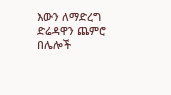እውን ለማድረግ ድሬዳዋን ጨምሮ በሌሎች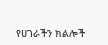የሀገራችን ክልሎች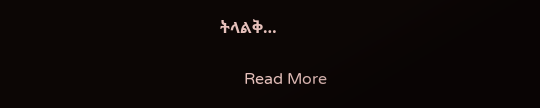ትላልቅ…

      Read More